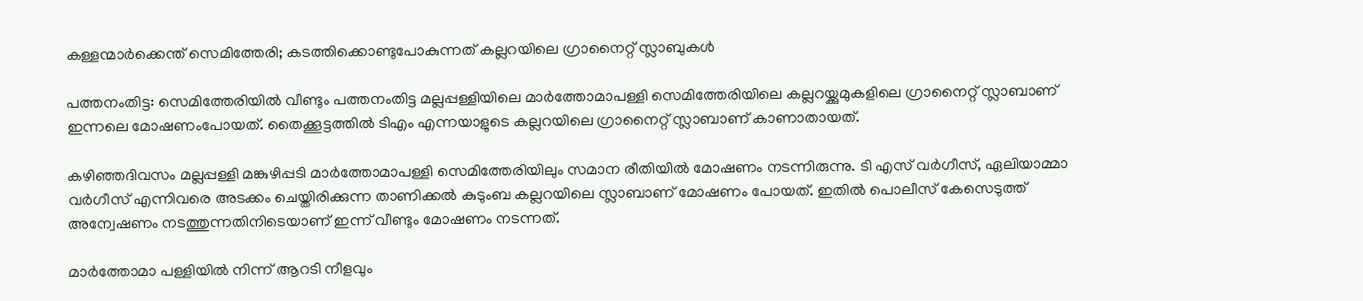കള്ളന്മാർക്കെന്ത് സെമിത്തേരി; കടത്തിക്കൊണ്ടുപോകുന്നത് കല്ലറയിലെ ഗ്രാനൈറ്റ് സ്ലാബുകൾ

പത്തനംതിട്ട: സെമിത്തേരിയിൽ വീണ്ടും പത്തനംതിട്ട മല്ലപ്പള്ളിയിലെ മാർത്തോമാപള്ളി സെമിത്തേരിയിലെ കല്ലറയ്ക്കുമുകളിലെ ഗ്രാനൈറ്റ് സ്ലാബാണ് ഇന്നലെ മോഷണംപോയത്. തൈക്കൂട്ടത്തിൽ ടിഎം എന്നയാളുടെ കല്ലറയിലെ ഗ്രാനൈറ്റ് സ്ലാബാണ് കാണാതായത്.

കഴിഞ്ഞദിവസം മല്ലപ്പള്ളി മങ്കുഴിപ്പടി മാർത്തോമാപള്ളി സെമിത്തേരിയിലും സമാന രീതിയിൽ മോഷണം നടന്നിരുന്നു. ടി എസ് വർഗീസ്, ഏലിയാമ്മാ വർഗീസ് എന്നിവരെ അടക്കം ചെയ്തിരിക്കുന്ന താണിക്കൽ കുടുംബ കല്ലറയിലെ സ്ലാബാണ് മോഷണം പോയത്. ഇതിൽ പൊലീസ് കേസെടുത്ത് അന്വേഷണം നടത്തുന്നതിനിടെയാണ് ഇന്ന് വീണ്ടും മോഷണം നടന്നത്.

മാർത്തോമാ പള്ളിയിൽ നിന്ന് ആറടി നീളവും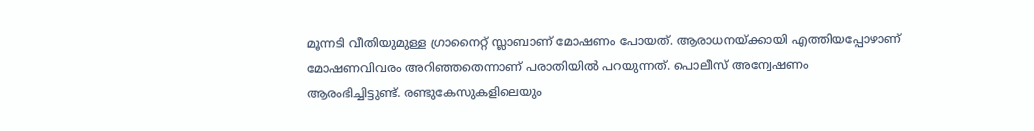മൂന്നടി വീതിയുമുള്ള ഗ്രാനൈറ്റ് സ്ലാബാണ് മോഷണം പോയത്. ആരാധനയ്ക്കായി എത്തിയപ്പോഴാണ് മോഷണവിവരം അറിഞ്ഞതെന്നാണ് പരാതിയിൽ പറയുന്നത്. പൊലീസ് അന്വേഷണം ആരംഭിച്ചിട്ടുണ്ട്. രണ്ടുകേസുകളിലെയും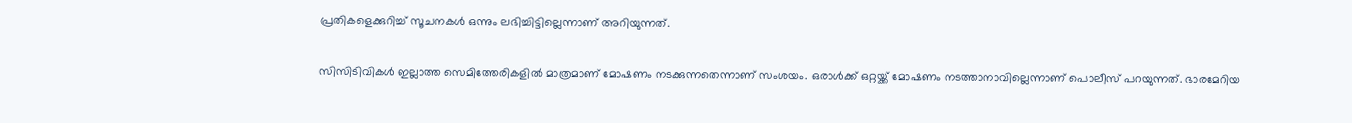പ്രതികളെക്കുറിച്ച് സൂചനകൾ ഒന്നും ലഭിച്ചിട്ടില്ലെന്നാണ് അറിയുന്നത്.

സിസിടിവികൾ ഇല്ലാത്ത സെമിത്തേരികളിൽ മാത്രമാണ് മോഷണം നടക്കുന്നതെന്നാണ് സംശയം. ഒരാൾക്ക് ഒറ്റയ്ക്ക് മോഷണം നടത്താനാവില്ലെന്നാണ് പൊലീസ് പറയുന്നത്. ഭാരമേറിയ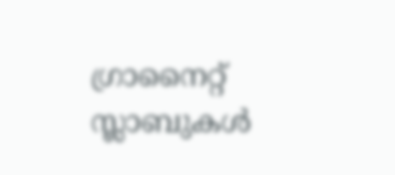ഗ്രാനൈറ്റ് സ്ലാബുകൾ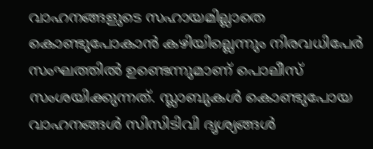വാഹനങ്ങളുടെ സഹായമില്ലാതെ കൊണ്ടുപോകാൻ കഴിയില്ലെന്നും നിരവധിപേർ സംഘത്തിൽ ഉണ്ടെന്നുമാണ് പൊലീസ് സംശയിക്കുന്നത്. സ്ലാബുകൾ കൊണ്ടുപോയ വാഹനങ്ങൾ സിസിടിവി ദൃശ്യങ്ങൾ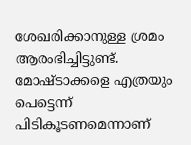ശേഖരിക്കാനുള്ള ശ്രമം ആരംഭിച്ചിട്ടുണ്ട്. മോഷ്ടാക്കളെ എത്രയും പെട്ടെന്ന് പിടികൂടണമെന്നാണ്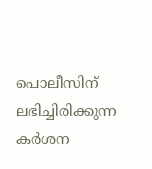പൊലീസിന് ലഭിച്ചിരിക്കുന്ന കർശന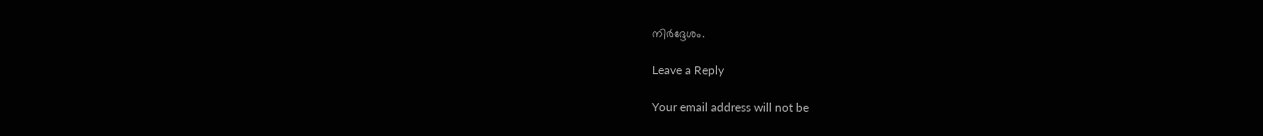നിർദ്ദേശം.

Leave a Reply

Your email address will not be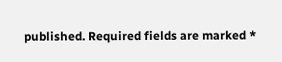published. Required fields are marked *